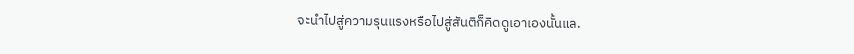จะนำไปสู่ความรุนแรงหรือไปสู่สันติก็คิดดูเอาเองนั้นแล.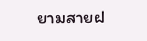ยามสายฝ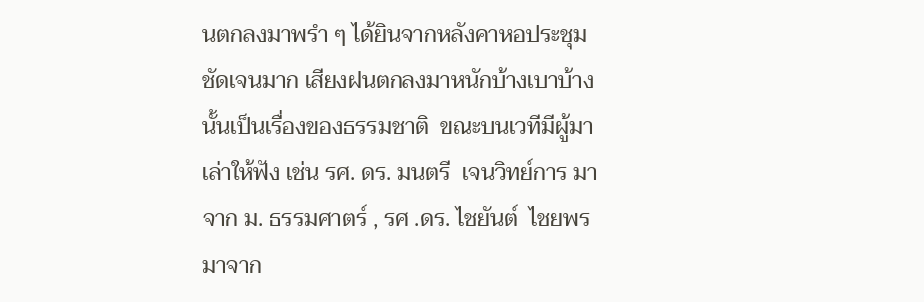นตกลงมาพรำ ๆ ได้ยินจากหลังคาหอประชุมชัดเจนมาก เสียงฝนตกลงมาหนักบ้างเบาบ้างนั้นเป็นเรื่องของธรรมชาติ  ขณะบนเวทีมีผู้มาเล่าให้ฟัง เช่น รศ. ดร. มนตรี  เจนวิทย์การ มาจาก ม. ธรรมศาตร์ , รศ .ดร. ไชยันต์  ไชยพร มาจาก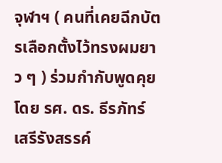จุฬาฯ ( คนที่เคยฉีกบัตรเลือกตั้งไว้ทรงผมยาว ๆ ) ร่วมกำกับพูดคุยโดย รศ. ดร. ธีรภัทร์  เสรีรังสรรค์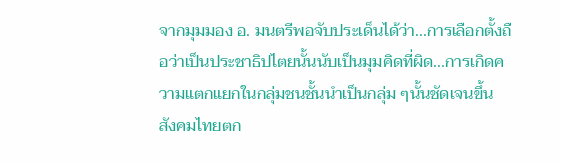จากมุมมอง อ. มนตรีพอจับประเด็นได้ว่า...การเลือกตั้งถือว่าเป็นประชาธิปไตยนั้นนับเป็นมุมคิดที่ผิด...การเกิดความแตกแยกในกลุ่มชนชั้นนำเป็นกลุ่ม ๆนั้นชัดเจนขึ้น  สังคมไทยตก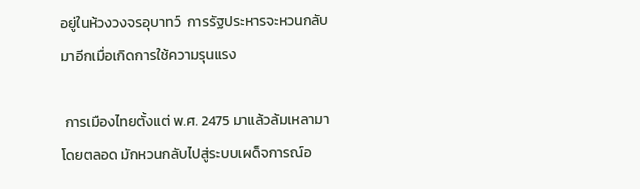อยู่ในห้วงวงจรอุบาทว์  การรัฐประหารจะหวนกลับมาอีกเมื่อเกิดการใช้ความรุนแรง

 การเมืองไทยตั้งแต่ พ.ศ. 2475 มาแล้วล้มเหลามาโดยตลอด มักหวนกลับไปสู่ระบบเผด็จการณ์อ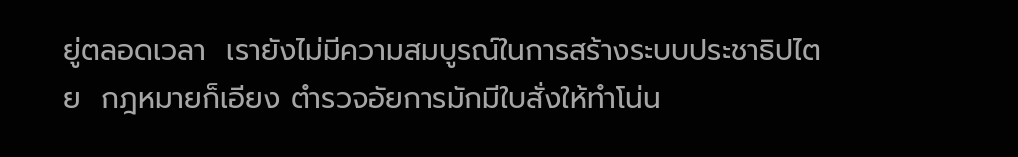ยู่ตลอดเวลา  เรายังไม่มีความสมบูรณ์ในการสร้างระบบประชาธิปไตย  กฎหมายก็เอียง ตำรวจอัยการมักมีใบสั่งให้ทำโน่น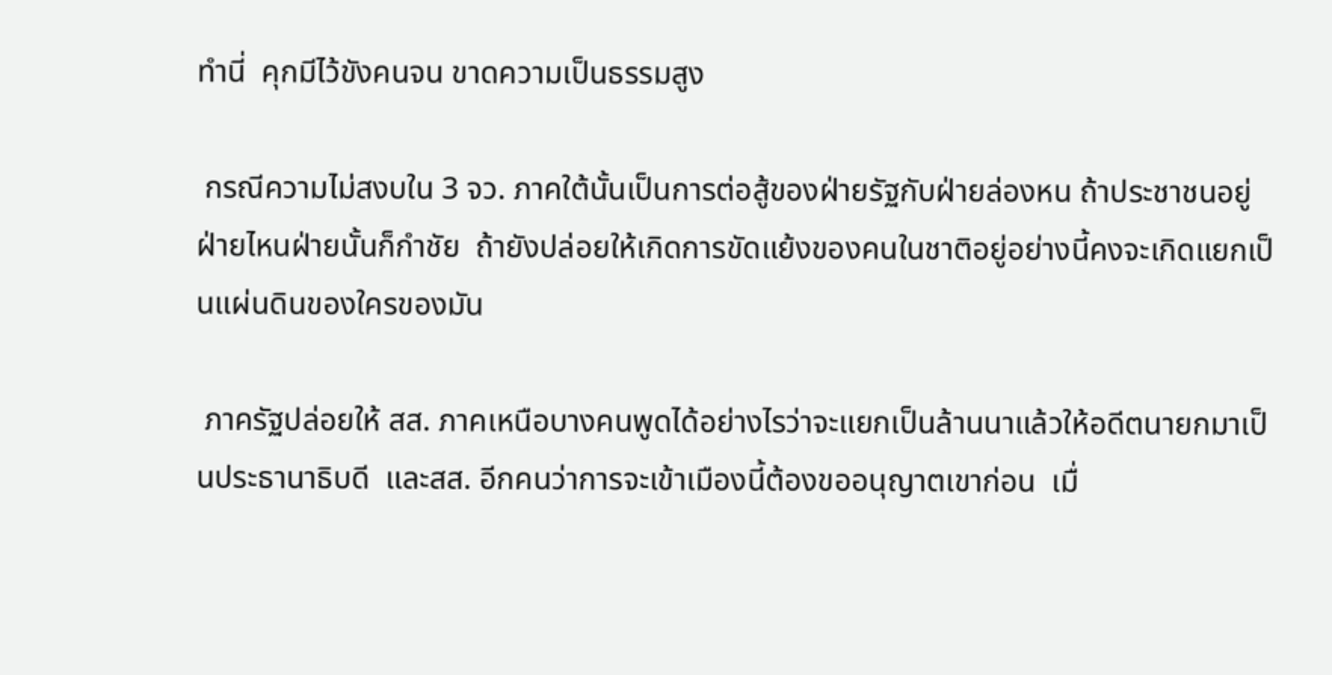ทำนี่  คุกมีไว้ขังคนจน ขาดความเป็นธรรมสูง

 กรณีความไม่สงบใน 3 จว. ภาคใต้นั้นเป็นการต่อสู้ของฝ่ายรัฐกับฝ่ายล่องหน ถ้าประชาชนอยู่ฝ่ายไหนฝ่ายนั้นก็กำชัย  ถ้ายังปล่อยให้เกิดการขัดแย้งของคนในชาติอยู่อย่างนี้คงจะเกิดแยกเป็นแผ่นดินของใครของมัน

 ภาครัฐปล่อยให้ สส. ภาคเหนือบางคนพูดได้อย่างไรว่าจะแยกเป็นล้านนาแล้วให้อดีตนายกมาเป็นประธานาธิบดี  และสส. อีกคนว่าการจะเข้าเมืองนี้ต้องขออนุญาตเขาก่อน  เมื่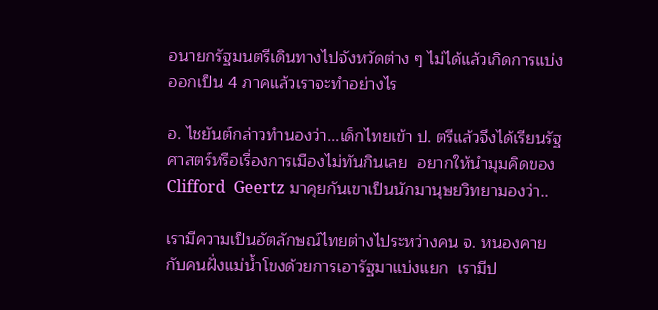อนายกรัฐมนตรีเดินทางไปจังหวัดต่าง ๆ ไม่ได้แล้วเกิดการแบ่งออกเป็น 4 ภาคแล้วเราจะทำอย่างไร

อ. ไชยันต์กล่าวทำนองว่า...เด็กไทยเข้า ป. ตรีแล้วจึงได้เรียนรัฐศาสตร์หรือเรื่องการเมืองไม่ทันกินเลย  อยากให้นำมุมคิดของ Clifford  Geertz มาคุยกันเขาเป็นนักมานุษยวิทยามองว่า..

เรามีความเป็นอัตลักษณ์ไทยต่างไประหว่างคน จ. หนองคายกับคนฝั่งแม่น้ำโขงด้วยการเอารัฐมาแบ่งแยก  เรามีป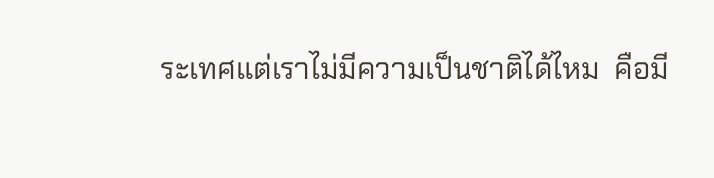ระเทศแต่เราไม่มีความเป็นชาติได้ไหม  คือมี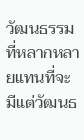วัฒนธรรมที่หลากหลายแทนที่จะมีแต่วัฒนธ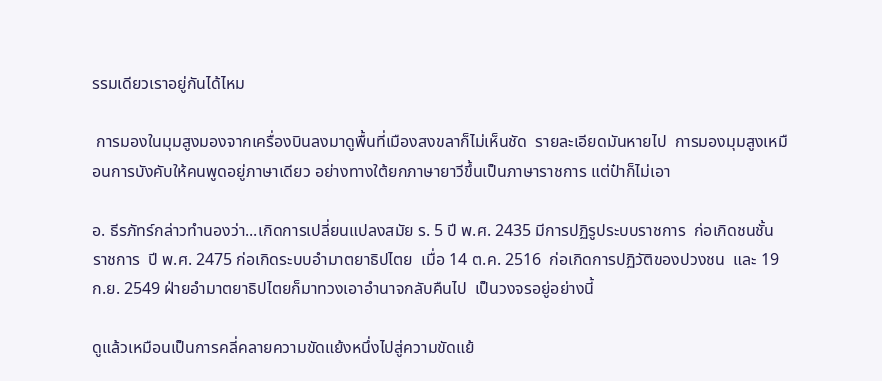รรมเดียวเราอยู่กันได้ไหม

 การมองในมุมสูงมองจากเครื่องบินลงมาดูพื้นที่เมืองสงขลาก็ไม่เห็นชัด  รายละเอียดมันหายไป  การมองมุมสูงเหมือนการบังคับให้คนพูดอยู่ภาษาเดียว อย่างทางใต้ยกภาษายาวีขึ้นเป็นภาษาราชการ แต่ป๋าก็ไม่เอา

อ. ธีรภัทร์กล่าวทำนองว่า...เกิดการเปลี่ยนแปลงสมัย ร. 5 ปี พ.ศ. 2435 มีการปฏิรูประบบราชการ  ก่อเกิดชนชั้นราชการ  ปี พ.ศ. 2475 ก่อเกิดระบบอำมาตยาธิปไตย  เมื่อ 14 ต.ค. 2516  ก่อเกิดการปฏิวัติของปวงชน  และ 19 ก.ย. 2549 ฝ่ายอำมาตยาธิปไตยก็มาทวงเอาอำนาจกลับคืนไป  เป็นวงจรอยู่อย่างนี้

ดูแล้วเหมือนเป็นการคลี่คลายความขัดแย้งหนึ่งไปสู่ความขัดแย้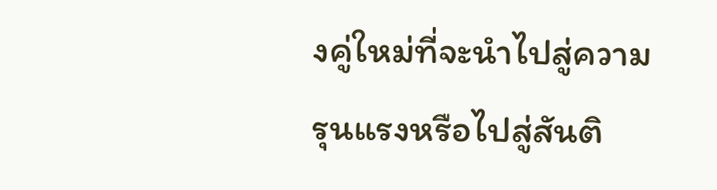งคู่ใหม่ที่จะนำไปสู่ความรุนแรงหรือไปสู่สันติ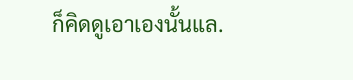ก็คิดดูเอาเองนั้นแล.